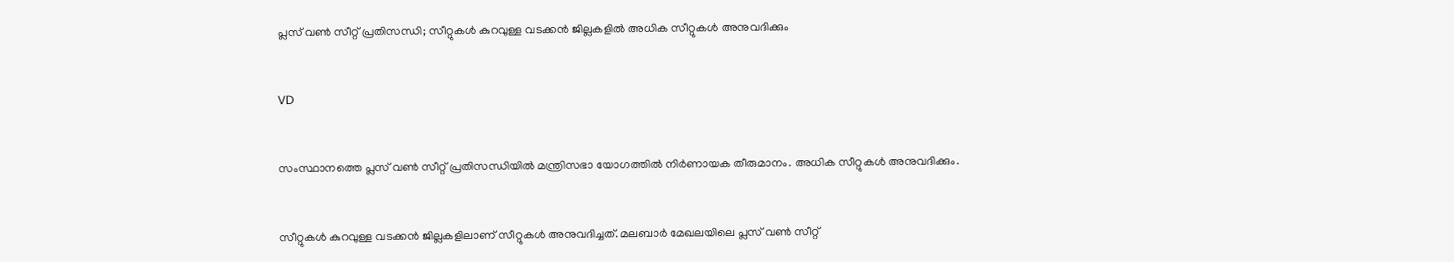പ്ലസ് വണ്‍ സീറ്റ് പ്രതിസന്ധി; സീറ്റുകള്‍ കുറവുള്ള വടക്കന്‍ ജില്ലകളില്‍ അധിക സീറ്റുകള്‍ അനുവദിക്കും


VD


സംസ്ഥാനത്തെ പ്ലസ് വണ്‍ സീറ്റ് പ്രതിസന്ധിയില്‍ മന്ത്രിസഭാ യോഗത്തില്‍ നിര്‍ണായക തീരുമാനം. അധിക സീറ്റുകള്‍ അനുവദിക്കും.


സീറ്റുകള്‍ കുറവുള്ള വടക്കന്‍ ജില്ലകളിലാണ് സീറ്റുകള്‍ അനുവദിച്ചത്. മലബാര്‍ മേഖലയിലെ പ്ലസ് വണ്‍ സീറ്റ്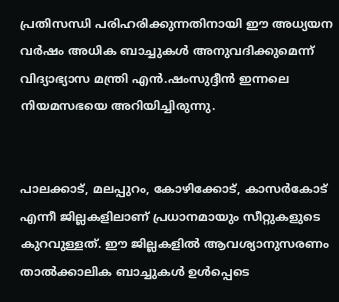പ്രതിസന്ധി പരിഹരിക്കുന്നതിനായി ഈ അധ്യയന വര്‍ഷം അധിക ബാച്ചുകള്‍ അനുവദിക്കുമെന്ന് വിദ്യാഭ്യാസ മന്ത്രി എന്‍.ഷംസുദ്ദീന്‍ ഇന്നലെ നിയമസഭയെ അറിയിച്ചിരുന്നു.


പാലക്കാട്, മലപ്പുറം, കോഴിക്കോട്, കാസര്‍കോട് എന്നീ ജില്ലകളിലാണ് പ്രധാനമായും സീറ്റുകളുടെ കുറവുള്ളത്. ഈ ജില്ലകളില്‍ ആവശ്യാനുസരണം താല്‍ക്കാലിക ബാച്ചുകള്‍ ഉള്‍പ്പെടെ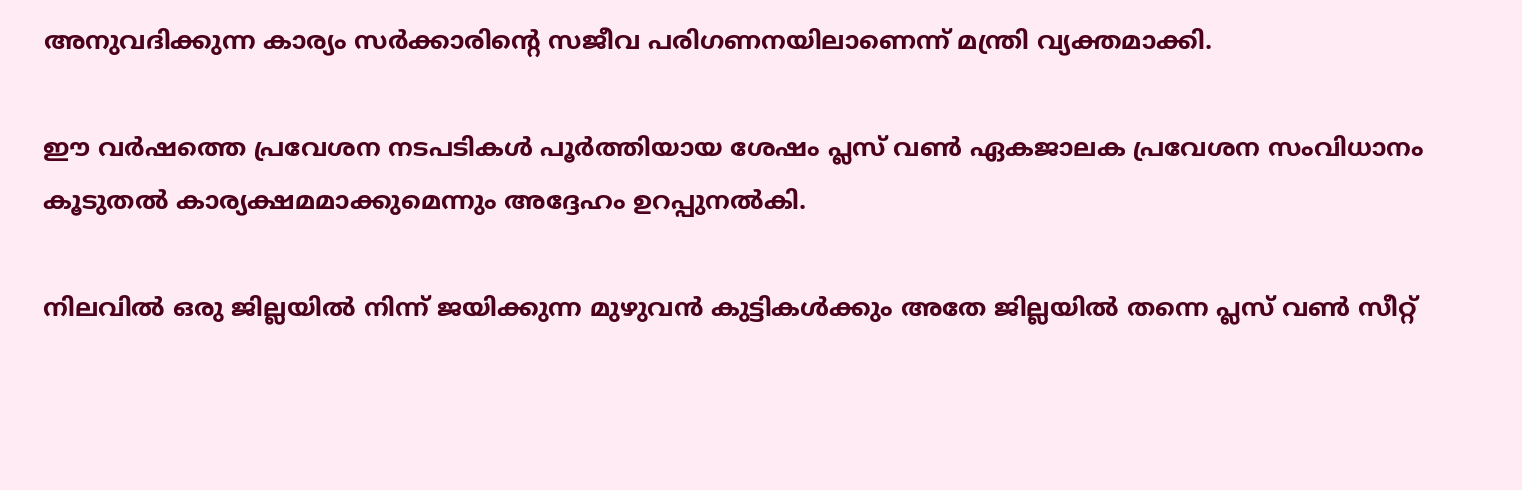അനുവദിക്കുന്ന കാര്യം സര്‍ക്കാരിന്റെ സജീവ പരിഗണനയിലാണെന്ന് മന്ത്രി വ്യക്തമാക്കി.

ഈ വര്‍ഷത്തെ പ്രവേശന നടപടികള്‍ പൂര്‍ത്തിയായ ശേഷം പ്ലസ് വണ്‍ ഏകജാലക പ്രവേശന സംവിധാനം കൂടുതല്‍ കാര്യക്ഷമമാക്കുമെന്നും അദ്ദേഹം ഉറപ്പുനല്‍കി.

നിലവില്‍ ഒരു ജില്ലയില്‍ നിന്ന് ജയിക്കുന്ന മുഴുവന്‍ കുട്ടികള്‍ക്കും അതേ ജില്ലയില്‍ തന്നെ പ്ലസ് വണ്‍ സീറ്റ്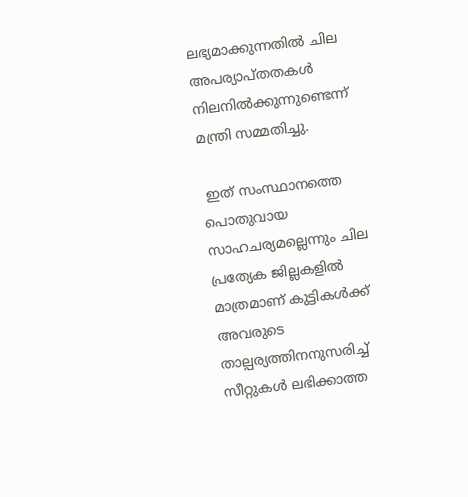ലഭ്യമാക്കുന്നതില്‍ ചില അപര്യാപ്തതകള്‍ നിലനില്‍ക്കുന്നുണ്ടെന്ന് മന്ത്രി സമ്മതിച്ചു.

 ഇത് സംസ്ഥാനത്തെ പൊതുവായ സാഹചര്യമല്ലെന്നും ചില പ്രത്യേക ജില്ലകളില്‍ മാത്രമാണ് കുട്ടികള്‍ക്ക് അവരുടെ താല്പര്യത്തിനനുസരിച്ച് സീറ്റുകള്‍ ലഭിക്കാത്ത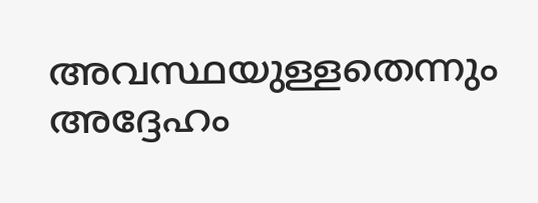അവസ്ഥയുള്ളതെന്നും അദ്ദേഹം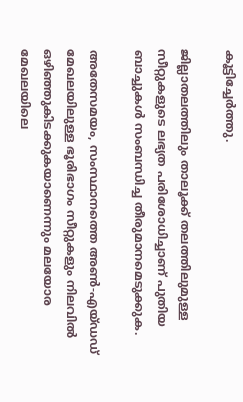കൂട്ടിച്ചേര്‍ത്തു.

ജില്ലാതലത്തിലും താലൂക്ക് തലത്തിലുമുള്ള സീറ്റുകളുടെ ലഭ്യത പരിശോധിച്ചാണ് പുതിയ ബാച്ചുകള്‍ സംബന്ധിച്ച തീരുമാനമെടുക്കുക.

അതേസമയം, സംസ്ഥാനത്തെ അണ്‍-എയ്ഡഡ് മേഖലയിലുള്ള ഭൂരിഭാഗം സീറ്റുകളും നിലവില്‍ ഒഴിഞ്ഞുകിടക്കുകയാണെന്നും മലയോര മേഖലയിലെ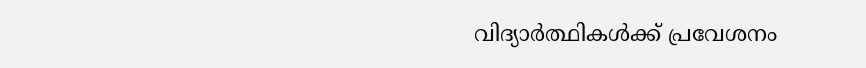വിദ്യാര്‍ത്ഥികള്‍ക്ക് പ്രവേശനം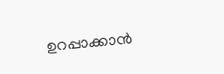ഉറപ്പാക്കാന്‍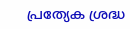പ്രത്യേക ശ്രദ്ധ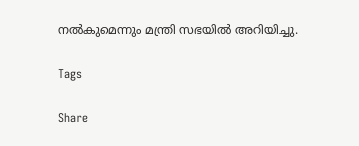നല്‍കുമെന്നും മന്ത്രി സഭയില്‍ അറിയിച്ചു.

Tags

Share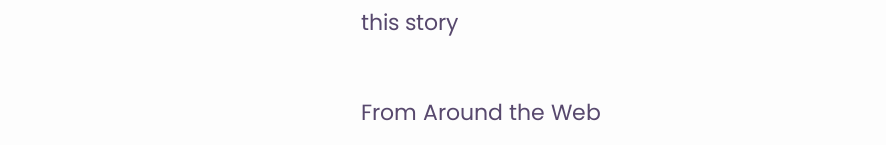this story

From Around the Web